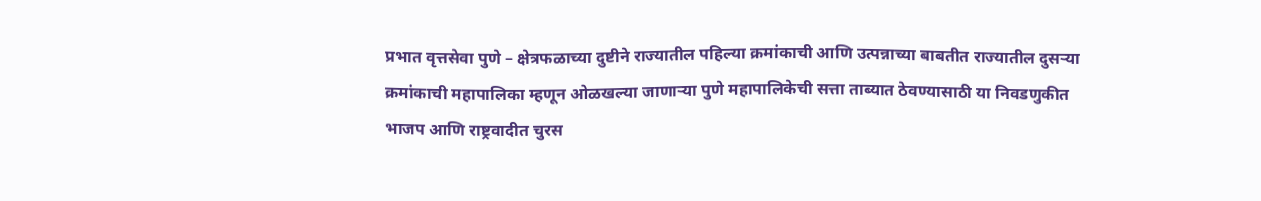प्रभात वृत्तसेवा पुणे – क्षेत्रफळाच्या दुष्टीने राज्यातील पहिल्या क्रमांकाची आणि उत्पन्नाच्या बाबतीत राज्यातील दुसऱ्या क्रमांकाची महापालिका म्हणून ओळखल्या जाणाऱ्या पुणे महापालिकेची सत्ता ताब्यात ठेवण्यासाठी या निवडणुकीत भाजप आणि राष्ट्रवादीत चुरस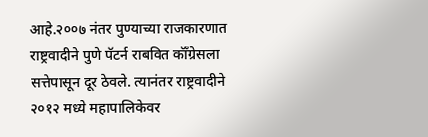आहे.२००७ नंतर पुण्याच्या राजकारणात राष्ट्रवादीने पुणे पॅटर्न राबवित कॉँग्रेसला सत्तेपासून दूर ठेवले. त्यानंतर राष्ट्रवादीने २०१२ मध्ये महापालिकेवर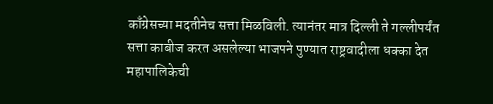काँग्रेसच्या मदतीनेच सत्ता मिळविली. त्यानंतर मात्र दिल्ली ते गल्लीपर्यंत सत्ता काबीज करत असलेल्या भाजपने पुण्यात राष्ट्रवादीला धक्का देत महापालिकेची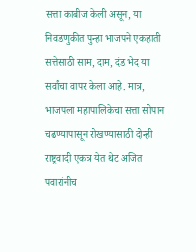सत्ता काबीज केली असून, या निवडणुकीत पुन्हा भाजपने एकहाती सत्तेसाठी साम, दाम, दंड भेद या सर्वांचा वापर केला आहे. मात्र, भाजपला महापालिकेचा सत्ता सोपान चढण्यापासून रोखण्यासाठी दोन्ही राष्ट्रवादी एकत्र येत थेट अजित पवारांनीच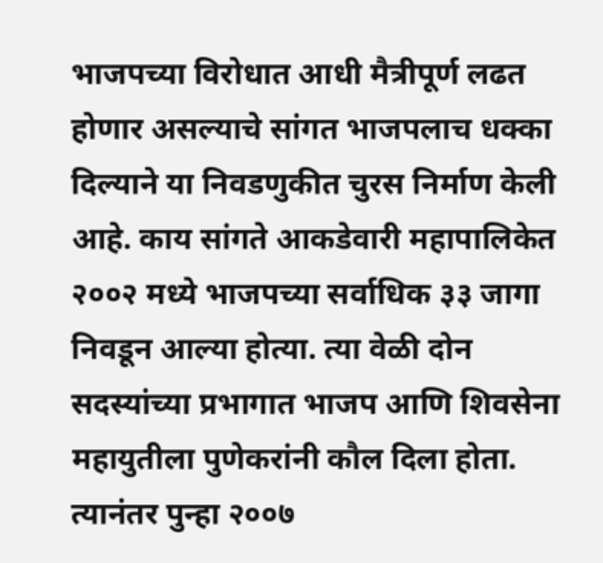भाजपच्या विरोधात आधी मैत्रीपूर्ण लढत होणार असल्याचे सांगत भाजपलाच धक्का दिल्याने या निवडणुकीत चुरस निर्माण केली आहे. काय सांगते आकडेवारी महापालिकेत २००२ मध्ये भाजपच्या सर्वाधिक ३३ जागा निवडून आल्या होत्या. त्या वेळी दोन सदस्यांच्या प्रभागात भाजप आणि शिवसेना महायुतीला पुणेकरांनी कौल दिला होता. त्यानंतर पुन्हा २००७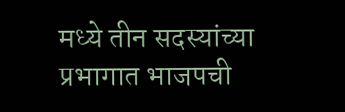मध्ये तीन सदस्यांच्या प्रभागात भाजपची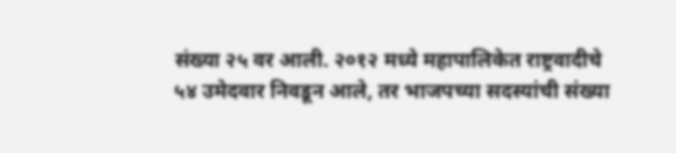संख्या २५ वर आली. २०१२ मध्ये महापालिकेत राष्ट्रवादीचे ५४ उमेदवार निवडून आले, तर भाजपच्या सदस्यांची संख्या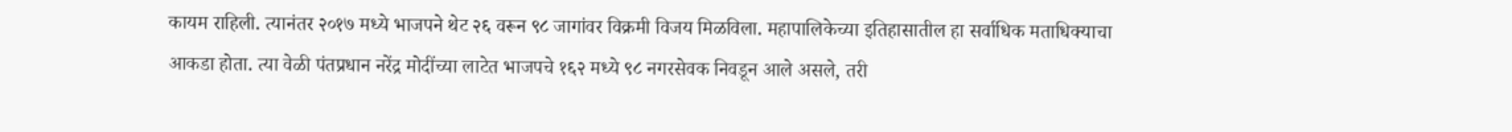कायम राहिली. त्यानंतर २०१७ मध्ये भाजपने थेट २६ वरून ९८ जागांवर विक्रमी विजय मिळविला. महापालिकेच्या इतिहासातील हा सर्वाधिक मताधिक्याचा आकडा होता. त्या वेळी पंतप्रधान नरेंद्र मोदींच्या लाटेत भाजपचे १६२ मध्ये ९८ नगरसेवक निवडून आले असले, तरी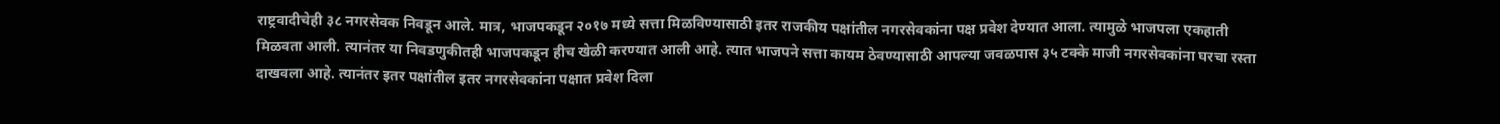राष्ट्रवादीचेही ३८ नगरसेवक निवडून आले. मात्र, भाजपकडून २०१७ मध्ये सत्ता मिळविण्यासाठी इतर राजकीय पक्षांतील नगरसेवकांना पक्ष प्रवेश देण्यात आला. त्यामुळे भाजपला एकहाती मिळवता आली. त्यानंतर या निवडणुकीतही भाजपकडून हीच खेळी करण्यात आली आहे. त्यात भाजपने सत्ता कायम ठेवण्यासाठी आपल्या जवळपास ३५ टक्के माजी नगरसेवकांना घरचा रस्ता दाखवला आहे. त्यानंतर इतर पक्षांतील इतर नगरसेवकांना पक्षात प्रवेश दिला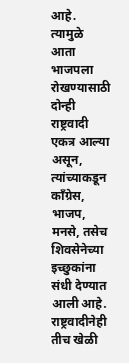आहे. त्यामुळे आता भाजपला रोखण्यासाठी दोन्ही राष्ट्रवादी एकत्र आल्या असून, त्यांच्याकडून काँग्रेस, भाजप, मनसे, तसेच शिवसेनेच्या इच्छुकांना संधी देण्यात आली आहे. राष्ट्रवादीनेही तीच खेळी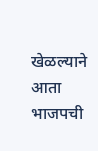खेळल्याने आता भाजपची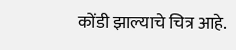कोंडी झाल्याचे चित्र आहे.